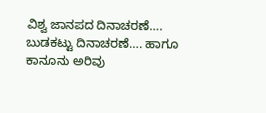ವಿಶ್ವ ಜಾನಪದ ದಿನಾಚರಣೆ…. ಬುಡಕಟ್ಟು ದಿನಾಚರಣೆ…. ಹಾಗೂ ಕಾನೂನು ಅರಿವು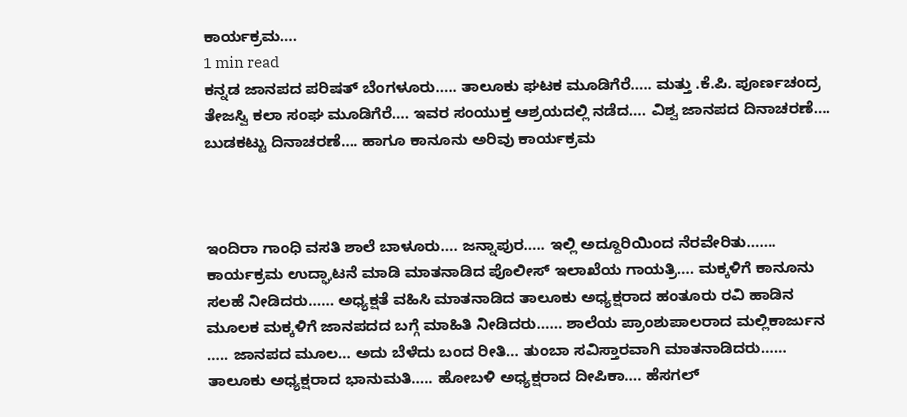ಕಾರ್ಯಕ್ರಮ….
1 min read
ಕನ್ನಡ ಜಾನಪದ ಪರಿಷತ್ ಬೆಂಗಳೂರು….. ತಾಲೂಕು ಘಟಕ ಮೂಡಿಗೆರೆ….. ಮತ್ತು .ಕೆ.ಪಿ. ಪೂರ್ಣಚಂದ್ರ ತೇಜಸ್ವಿ ಕಲಾ ಸಂಘ ಮೂಡಿಗೆರೆ…. ಇವರ ಸಂಯುಕ್ತ ಆಶ್ರಯದಲ್ಲಿ ನಡೆದ…. ವಿಶ್ವ ಜಾನಪದ ದಿನಾಚರಣೆ…. ಬುಡಕಟ್ಟು ದಿನಾಚರಣೆ…. ಹಾಗೂ ಕಾನೂನು ಅರಿವು ಕಾರ್ಯಕ್ರಮ



ಇಂದಿರಾ ಗಾಂಧಿ ವಸತಿ ಶಾಲೆ ಬಾಳೂರು…. ಜನ್ನಾಪುರ….. ಇಲ್ಲಿ ಅದ್ದೂರಿಯಿಂದ ನೆರವೇರಿತು……. ಕಾರ್ಯಕ್ರಮ ಉದ್ಘಾಟನೆ ಮಾಡಿ ಮಾತನಾಡಿದ ಪೊಲೀಸ್ ಇಲಾಖೆಯ ಗಾಯತ್ರಿ…. ಮಕ್ಕಳಿಗೆ ಕಾನೂನು ಸಲಹೆ ನೀಡಿದರು…… ಅಧ್ಯಕ್ಷತೆ ವಹಿಸಿ ಮಾತನಾಡಿದ ತಾಲೂಕು ಅಧ್ಯಕ್ಷರಾದ ಹಂತೂರು ರವಿ ಹಾಡಿನ ಮೂಲಕ ಮಕ್ಕಳಿಗೆ ಜಾನಪದದ ಬಗ್ಗೆ ಮಾಹಿತಿ ನೀಡಿದರು…… ಶಾಲೆಯ ಪ್ರಾಂಶುಪಾಲರಾದ ಮಲ್ಲಿಕಾರ್ಜುನ ….. ಜಾನಪದ ಮೂಲ… ಅದು ಬೆಳೆದು ಬಂದ ರೀತಿ… ತುಂಬಾ ಸವಿಸ್ತಾರವಾಗಿ ಮಾತನಾಡಿದರು…… ತಾಲೂಕು ಅಧ್ಯಕ್ಷರಾದ ಭಾನುಮತಿ….. ಹೋಬಳಿ ಅಧ್ಯಕ್ಷರಾದ ದೀಪಿಕಾ…. ಹೆಸಗಲ್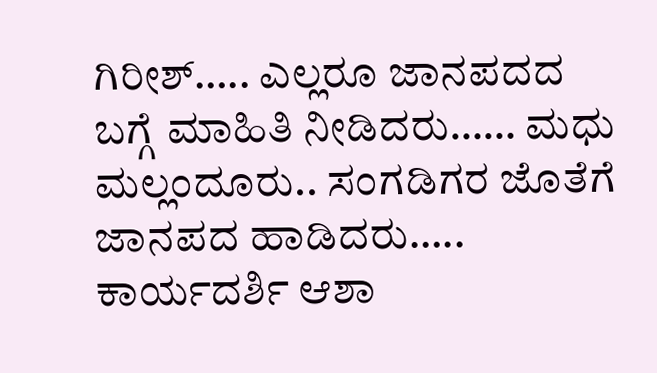ಗಿರೀಶ್….. ಎಲ್ಲರೂ ಜಾನಪದದ ಬಗ್ಗೆ ಮಾಹಿತಿ ನೀಡಿದರು…… ಮಧು ಮಲ್ಲಂದೂರು.. ಸಂಗಡಿಗರ ಜೊತೆಗೆ ಜಾನಪದ ಹಾಡಿದರು….. ಕಾರ್ಯದರ್ಶಿ ಆಶಾ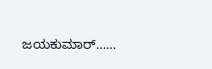ಜಯಕುಮಾರ್……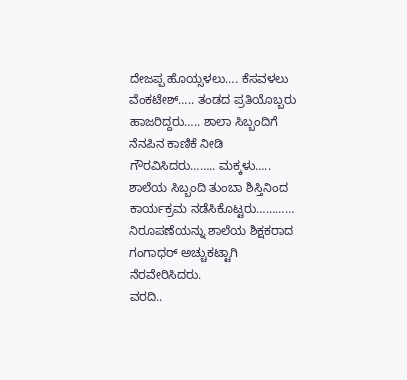ದೇಜಪ್ಪ ಹೊಯ್ಸಳಲು…. ಕೆಸವಳಲು ವೆಂಕಟೇಶ್….. ತಂಡದ ಪ್ರತಿಯೊಬ್ಬರು ಹಾಜರಿದ್ದರು….. ಶಾಲಾ ಸಿಬ್ಬಂದಿಗೆ ನೆನಪಿನ ಕಾಣಿಕೆ ನೀಡಿ ಗೌರವಿಸಿದರು…….. ಮಕ್ಕಳು….. ಶಾಲೆಯ ಸಿಬ್ಬಂದಿ ತುಂಬಾ ಶಿಸ್ತಿನಿಂದ ಕಾರ್ಯಕ್ರಮ ನಡೆಸಿಕೊಟ್ಟರು…………
ನಿರೂಪಣೆಯನ್ನು ಶಾಲೆಯ ಶಿಕ್ಷಕರಾದ ಗಂಗಾಧರ್ ಅಚ್ಚುಕಟ್ಟಾಗಿ ನೆರವೇರಿಸಿದರು.
ವರದಿ..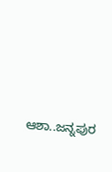ಆಶಾ..ಜನ್ನಪುರ